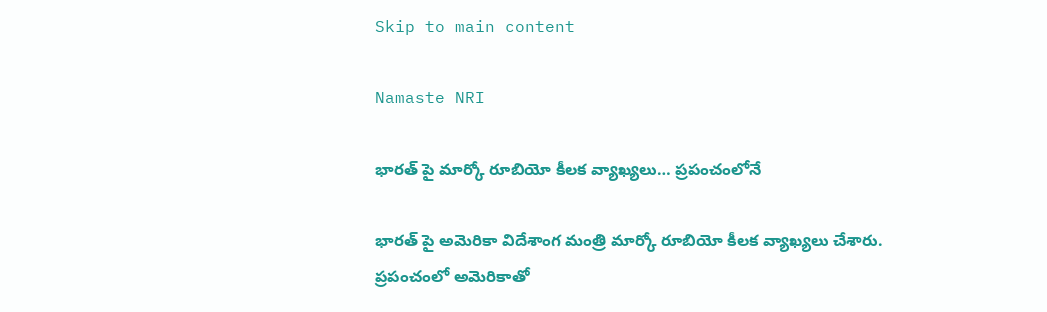Skip to main content

Namaste NRI

భారత్ పై మార్కో రూబియో కీలక వ్యాఖ్యలు… ప్రపంచంలోనే

భారత్ పై అమెరికా విదేశాంగ మంత్రి మార్కో రూబియో కీలక వ్యాఖ్యలు చేశారు. ప్రపంచంలో అమెరికాతో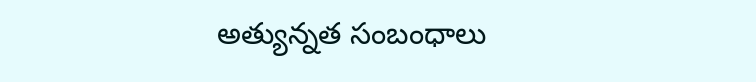అత్యున్నత సంబంధాలు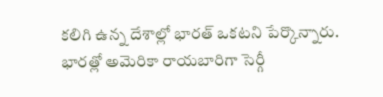కలిగి ఉన్న దేశాల్లో భారత్ ఒకటని పేర్కొన్నారు. భారత్లో అమెరికా రాయబారిగా సెర్గీ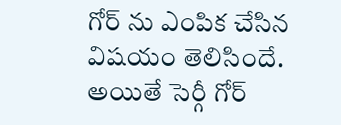గోర్ ను ఎంపిక చేసిన విషయం తెలిసిందే. అయితే సెర్గీ గోర్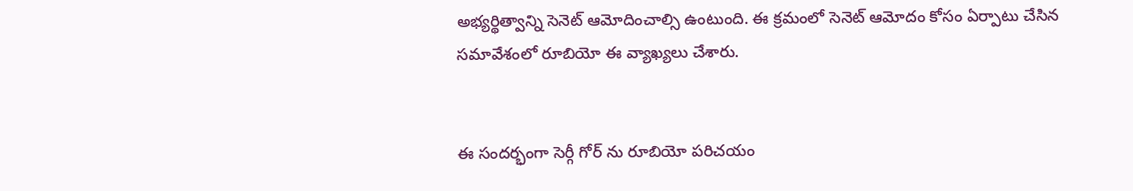అభ్యర్థిత్వాన్ని సెనెట్ ఆమోదించాల్సి ఉంటుంది. ఈ క్రమంలో సెనెట్ ఆమోదం కోసం ఏర్పాటు చేసిన సమావేశంలో రూబియో ఈ వ్యాఖ్యలు చేశారు.


ఈ సందర్భంగా సెర్గీ గోర్ ను రూబియో పరిచయం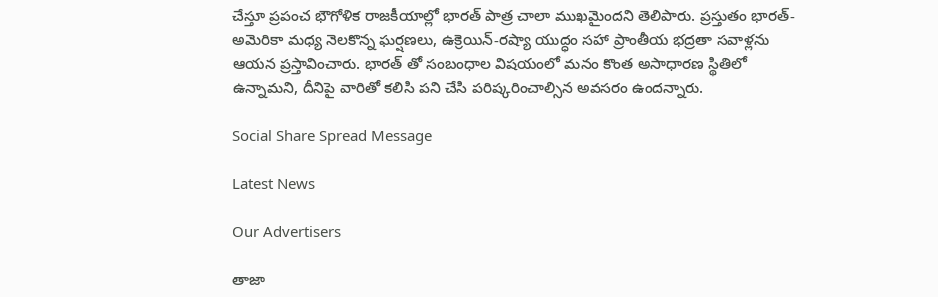చేస్తూ ప్రపంచ భౌగోళిక రాజకీయాల్లో భారత్ పాత్ర చాలా ముఖమైందని తెలిపారు. ప్రస్తుతం భారత్- అమెరికా మధ్య నెలకొన్న ఘర్షణలు, ఉక్రెయిన్-రష్యా యుద్ధం సహా ప్రాంతీయ భద్రతా సవాళ్లను ఆయన ప్రస్తావించారు. భారత్ తో సంబంధాల విషయంలో మనం కొంత అసాధారణ స్థితిలో ఉన్నామని, దీనిపై వారితో కలిసి పని చేసి పరిష్కరించాల్సిన అవసరం ఉందన్నారు.

Social Share Spread Message

Latest News

Our Advertisers

తాజా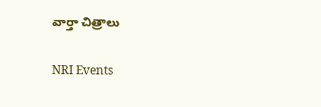వార్తా చిత్రాలు

NRI Events